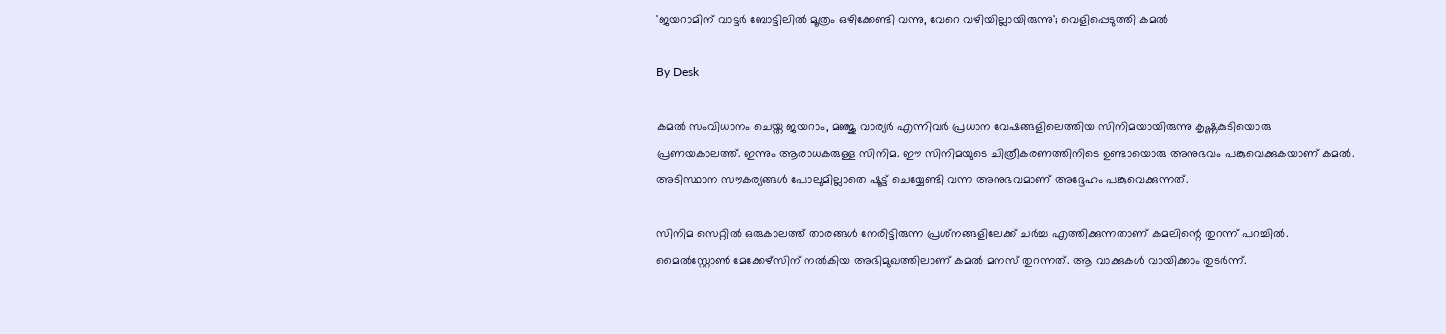'ജയറാമിന് വാട്ടര്‍ ബോട്ടിലില്‍ മൂത്രം ഒഴിക്കേണ്ടി വന്നു, വേറെ വഴിയില്ലായിരുന്നു'; വെളിപ്പെടുത്തി കമല്‍

By Desk

കമല്‍ സംവിധാനം ചെയ്ത ജയറാം, മഞ്ജു വാര്യര്‍ എന്നിവര്‍ പ്രധാന വേഷങ്ങളിലെത്തിയ സിനിമയായിരുന്നു കൃഷ്ണകുടിയൊരു പ്രണയകാലത്ത്. ഇന്നും ആരാധകരുള്ള സിനിമ. ഈ സിനിമയുടെ ചിത്രീകരണത്തിനിടെ ഉണ്ടായൊരു അനുഭവം പങ്കുവെക്കുകയാണ് കമല്‍. അടിസ്ഥാന സൗകര്യങ്ങള്‍ പോലുമില്ലാതെ ഷൂട്ട് ചെയ്യേണ്ടി വന്ന അനുഭവമാണ് അദ്ദേഹം പങ്കുവെക്കുന്നത്.

സിനിമ സെറ്റില്‍ ഒരുകാലത്ത് താരങ്ങള്‍ നേരിട്ടിരുന്ന പ്രശ്‌നങ്ങളിലേക്ക് ചര്‍ച്ച എത്തിക്കുന്നതാണ് കമലിന്റെ തുറന്ന് പറച്ചില്‍. മൈല്‍സ്റ്റോണ്‍ മേക്കേഴ്‌സിന് നല്‍കിയ അഭിമുഖത്തിലാണ് കമല്‍ മനസ് തുറന്നത്. ആ വാക്കുകള്‍ വായിക്കാം തുടര്‍ന്ന്.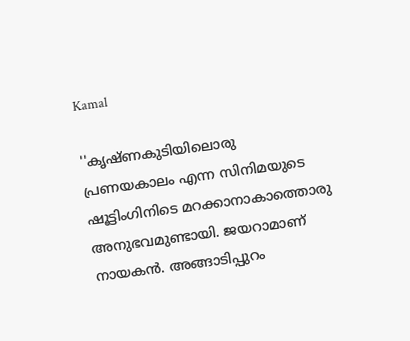Kamal

''കൃഷ്ണകുടിയിലൊരു പ്രണയകാലം എന്ന സിനിമയുടെ ഷൂട്ടിംഗിനിടെ മറക്കാനാകാത്തൊരു അനുഭവമുണ്ടായി. ജയറാമാണ് നായകന്‍. അങ്ങാടിപ്പുറം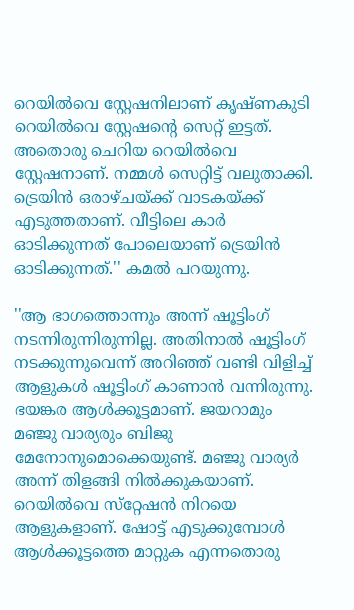റെയില്‍വെ സ്റ്റേഷനിലാണ് കൃഷ്ണകുടി റെയില്‍വെ സ്റ്റേഷന്റെ സെറ്റ് ഇട്ടത്. അതൊരു ചെറിയ റെയില്‍വെ സ്റ്റേഷനാണ്. നമ്മള്‍ സെറ്റിട്ട് വലുതാക്കി. ട്രെയിന്‍ ഒരാഴ്ചയ്ക്ക് വാടകയ്ക്ക് എടുത്തതാണ്. വീട്ടിലെ കാര്‍ ഓടിക്കുന്നത് പോലെയാണ് ട്രെയിന്‍ ഓടിക്കുന്നത്.'' കമല്‍ പറയുന്നു.

''ആ ഭാഗത്തൊന്നും അന്ന് ഷൂട്ടിംഗ് നടന്നിരുന്നിരുന്നില്ല. അതിനാല്‍ ഷൂട്ടിംഗ് നടക്കുന്നുവെന്ന് അറിഞ്ഞ് വണ്ടി വിളിച്ച് ആളുകള്‍ ഷൂട്ടിംഗ് കാണാന്‍ വന്നിരുന്നു. ഭയങ്കര ആള്‍ക്കൂട്ടമാണ്. ജയറാമും മഞ്ജു വാര്യരും ബിജു മേനോനുമൊക്കെയുണ്ട്. മഞ്ജു വാര്യര്‍ അന്ന് തിളങ്ങി നില്‍ക്കുകയാണ്. റെയില്‍വെ സ്‌റ്റേഷന്‍ നിറയെ ആളുകളാണ്. ഷോട്ട് എടുക്കുമ്പോള്‍ ആള്‍ക്കൂട്ടത്തെ മാറ്റുക എന്നതൊരു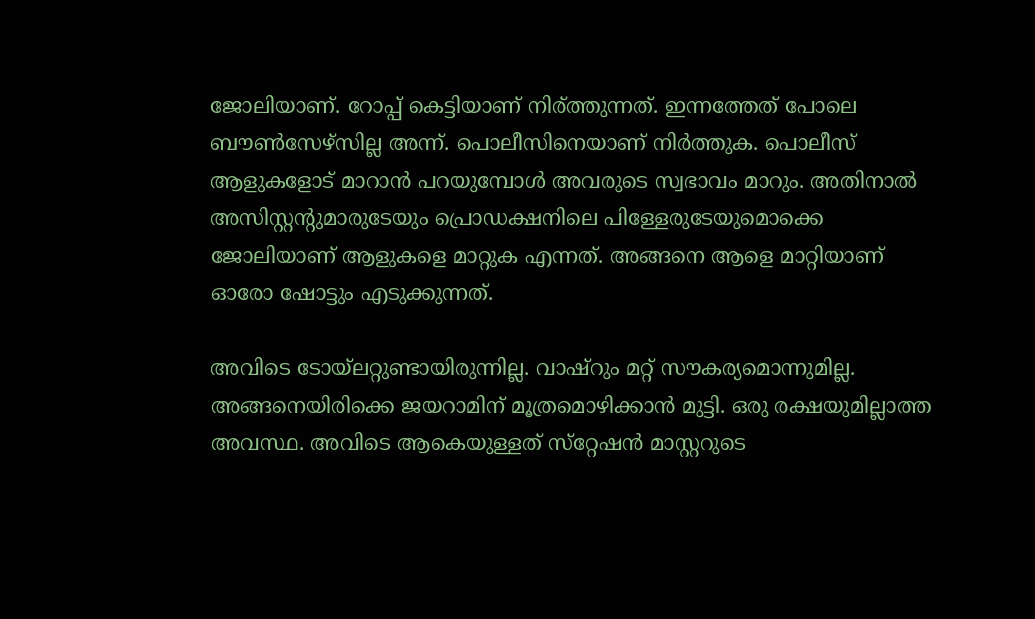ജോലിയാണ്. റോപ്പ് കെട്ടിയാണ് നിര്ത്തുന്നത്. ഇന്നത്തേത് പോലെ ബൗണ്‍സേഴ്‌സില്ല അന്ന്. പൊലീസിനെയാണ് നിര്‍ത്തുക. പൊലീസ് ആളുകളോട് മാറാന്‍ പറയുമ്പോള്‍ അവരുടെ സ്വഭാവം മാറും. അതിനാല്‍ അസിസ്റ്റന്റുമാരുടേയും പ്രൊഡക്ഷനിലെ പിള്ളേരുടേയുമൊക്കെ ജോലിയാണ് ആളുകളെ മാറ്റുക എന്നത്. അങ്ങനെ ആളെ മാറ്റിയാണ് ഓരോ ഷോട്ടും എടുക്കുന്നത്.

അവിടെ ടോയ്‌ലറ്റുണ്ടായിരുന്നില്ല. വാഷ്‌റും മറ്റ് സൗകര്യമൊന്നുമില്ല. അങ്ങനെയിരിക്കെ ജയറാമിന് മൂത്രമൊഴിക്കാന്‍ മുട്ടി. ഒരു രക്ഷയുമില്ലാത്ത അവസ്ഥ. അവിടെ ആകെയുള്ളത് സ്‌റ്റേഷന്‍ മാസ്റ്ററുടെ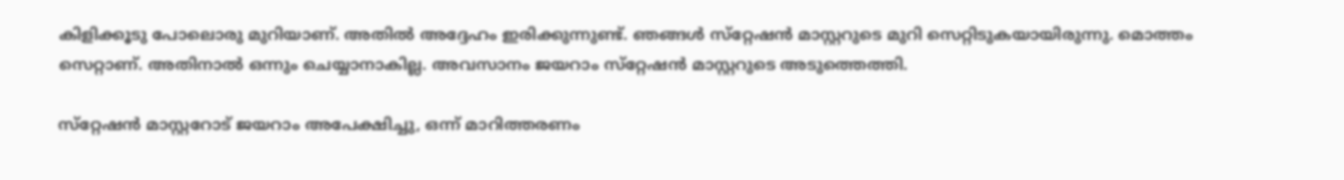കിളിക്കൂടു പോലൊരു മുറിയാണ്. അതില്‍ അദ്ദേഹം ഇരിക്കുന്നുണ്ട്. ഞങ്ങള്‍ സ്‌റ്റേഷന്‍ മാസ്റ്ററുടെ മുറി സെറ്റിടുകയായിരുന്നു. മൊത്തം സെറ്റാണ്. അതിനാല്‍ ഒന്നും ചെയ്യാനാകില്ല. അവസാനം ജയറാം സ്‌റ്റേഷന്‍ മാസ്റ്ററുടെ അടുത്തെത്തി.

സ്‌റ്റേഷന്‍ മാസ്റ്ററോട് ജയറാം അപേക്ഷിച്ചു, ഒന്ന് മാറിത്തരണം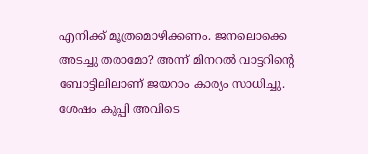എനിക്ക് മൂത്രമൊഴിക്കണം. ജനലൊക്കെ അടച്ചു തരാമോ? അന്ന് മിനറല്‍ വാട്ടറിന്റെ ബോട്ടിലിലാണ് ജയറാം കാര്യം സാധിച്ചു. ശേഷം കുപ്പി അവിടെ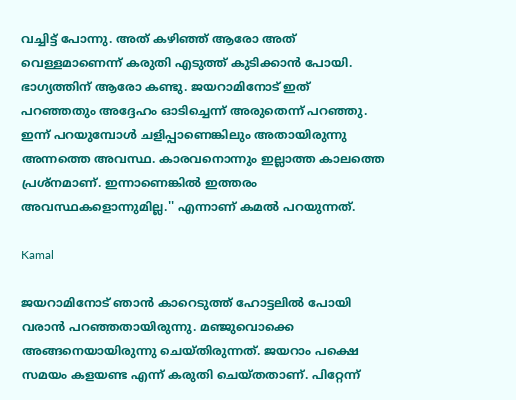വച്ചിട്ട് പോന്നു. അത് കഴിഞ്ഞ് ആരോ അത് വെള്ളമാണെന്ന് കരുതി എടുത്ത് കുടിക്കാന്‍ പോയി. ഭാഗ്യത്തിന് ആരോ കണ്ടു. ജയറാമിനോട് ഇത് പറഞ്ഞതും അദ്ദേഹം ഓടിച്ചെന്ന് അരുതെന്ന് പറഞ്ഞു. ഇന്ന് പറയുമ്പോള്‍ ചളിപ്പാണെങ്കിലും അതായിരുന്നു അന്നത്തെ അവസ്ഥ. കാരവനൊന്നും ഇല്ലാത്ത കാലത്തെ പ്രശ്‌നമാണ്. ഇന്നാണെങ്കില്‍ ഇത്തരം അവസ്ഥകളൊന്നുമില്ല.'' എന്നാണ് കമല്‍ പറയുന്നത്.

Kamal

ജയറാമിനോട് ഞാന്‍ കാറെടുത്ത് ഹോട്ടലില്‍ പോയി വരാന്‍ പറഞ്ഞതായിരുന്നു. മഞ്ജുവൊക്കെ അങ്ങനെയായിരുന്നു ചെയ്തിരുന്നത്. ജയറാം പക്ഷെ സമയം കളയണ്ട എന്ന് കരുതി ചെയ്തതാണ്. പിറ്റേന്ന്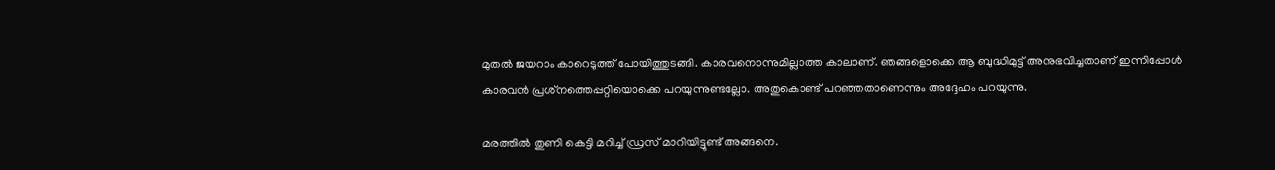മുതല്‍ ജയറാം കാറെടുത്ത് പോയിത്തുടങ്ങി. കാരവനൊന്നുമില്ലാത്ത കാലാണ്. ഞങ്ങളൊക്കെ ആ ബുദ്ധിമുട്ട് അനുഭവിച്ചതാണ് ഇന്നിപ്പോള്‍ കാരവന്‍ പ്രശ്‌നത്തെപ്പറ്റിയൊക്കെ പറയുന്നുണ്ടല്ലോ. അതുകൊണ്ട് പറഞ്ഞതാണെന്നും അദ്ദേഹം പറയുന്നു.

മരത്തില്‍ തുണി കെട്ടി മറിച്ച് ഡ്രസ് മാറിയിട്ടുണ്ട് അങ്ങനെ.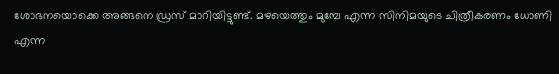ശോഭനയൊക്കെ അങ്ങനെ ഡ്രസ് മാറിയിട്ടുണ്ട്. മഴയെത്തും മുമ്പേ എന്ന സിനിമയുടെ ചിത്രീകരണം ധോണി എന്ന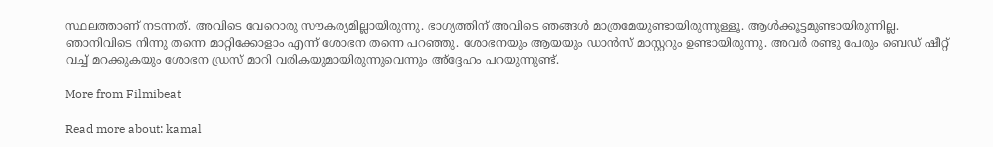സ്ഥലത്താണ് നടന്നത്. അവിടെ വേറൊരു സൗകര്യമില്ലായിരുന്നു. ഭാഗ്യത്തിന് അവിടെ ഞങ്ങള്‍ മാത്രമേയുണ്ടായിരുന്നുള്ളൂ. ആള്‍ക്കൂട്ടമുണ്ടായിരുന്നില്ല. ഞാനിവിടെ നിന്നു തന്നെ മാറ്റിക്കോളാം എന്ന് ശോഭന തന്നെ പറഞ്ഞു. ശോഭനയും ആയയും ഡാന്‍സ് മാസ്റ്ററും ഉണ്ടായിരുന്നു. അവര്‍ രണ്ടു പേരും ബെഡ് ഷീറ്റ് വച്ച് മറക്കുകയും ശോഭന ഡ്രസ് മാറി വരികയുമായിരുന്നുവെന്നും അ്‌ദ്ദേഹം പറയുന്നുണ്ട്.

More from Filmibeat

Read more about: kamal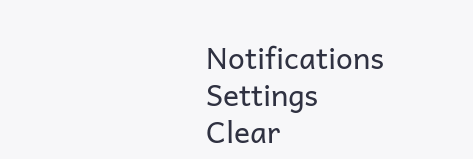Notifications
Settings
Clear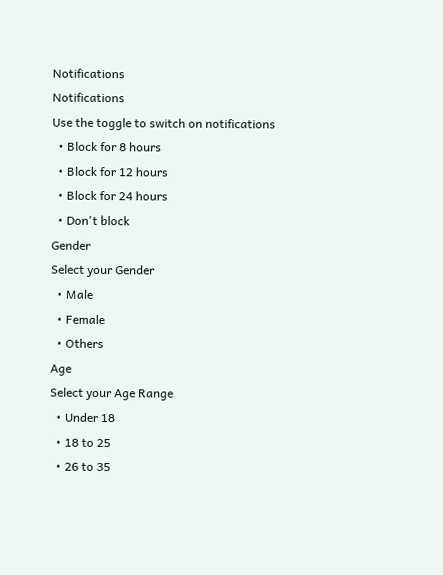Notifications
Notifications
Use the toggle to switch on notifications
  • Block for 8 hours
  • Block for 12 hours
  • Block for 24 hours
  • Don't block
Gender
Select your Gender
  • Male
  • Female
  • Others
Age
Select your Age Range
  • Under 18
  • 18 to 25
  • 26 to 35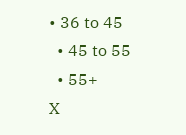• 36 to 45
  • 45 to 55
  • 55+
X